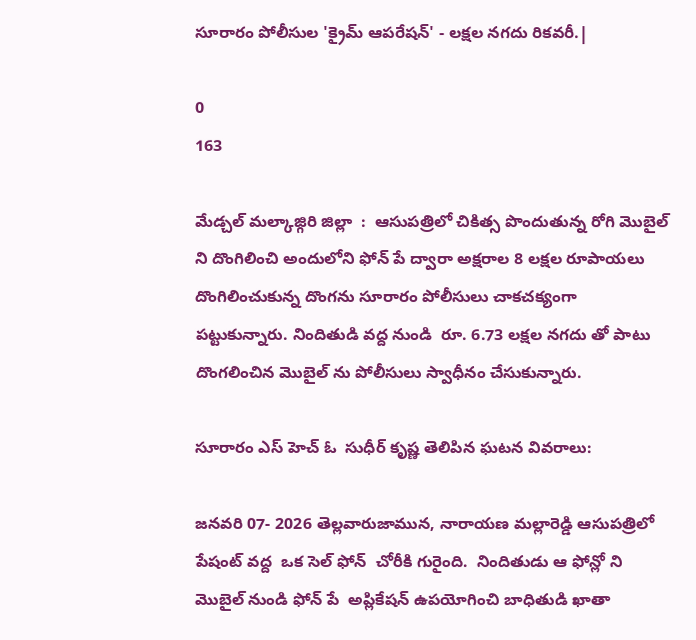సూరారం పోలీసుల 'క్రైమ్ ఆపరేషన్' - లక్షల నగదు రికవరీ.|

0
163

మేడ్చల్ మల్కాజ్గిరి జిల్లా  :  ఆసుపత్రిలో చికిత్స పొందుతున్న రోగి మొబైల్ ని దొంగిలించి అందులోని ఫోన్ పే ద్వారా అక్షరాల 8 లక్షల రూపాయలు దొంగిలించుకున్న దొంగను సూరారం పోలీసులు చాకచక్యంగా పట్టుకున్నారు. నిందితుడి వద్ద నుండి  రూ. 6.73 లక్షల నగదు తో పాటు దొంగలించిన మొబైల్ ను పోలీసులు స్వాధీనం చేసుకున్నారు.

సూరారం ఎస్ హెచ్ ఓ  సుధీర్ కృష్ణ తెలిపిన ఘటన వివరాలు:

జనవరి 07- 2026 తెల్లవారుజామున, నారాయణ మల్లారెడ్డి ఆసుపత్రిలో పేషంట్ వద్ద  ఒక సెల్ ఫోన్  చోరీకి గురైంది.  నిందితుడు ఆ ఫోన్లో ని మొబైల్ నుండి ఫోన్ పే  అప్లికేషన్ ఉపయోగించి బాధితుడి ఖాతా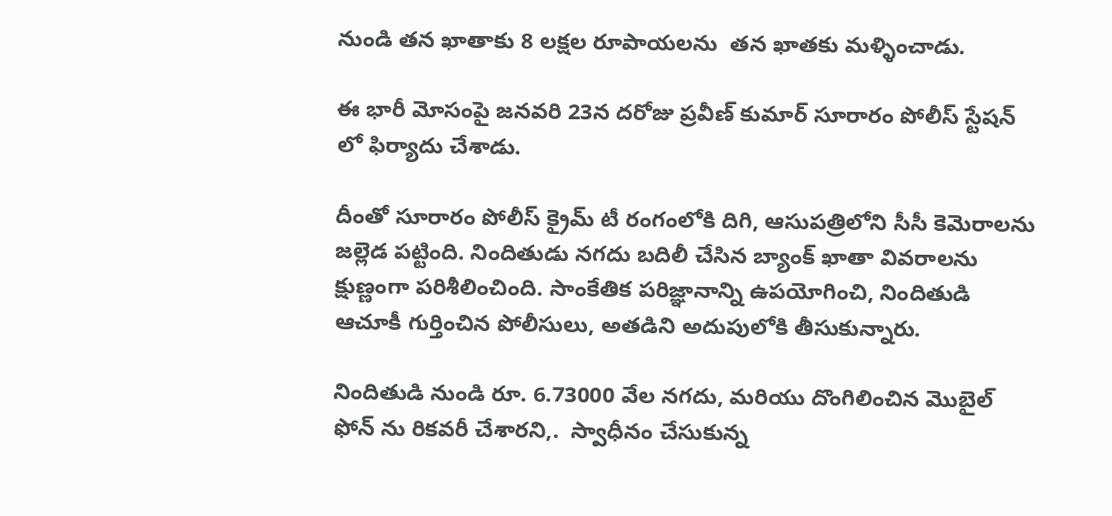నుండి తన ఖాతాకు 8 లక్షల రూపాయలను  తన ఖాతకు మళ్ళించాడు.

ఈ భారీ మోసంపై జనవరి 23న దరోజు ప్రవీణ్ కుమార్ సూరారం పోలీస్ స్టేషన్ లో ఫిర్యాదు చేశాడు.

దీంతో సూరారం పోలీస్ క్రైమ్ టీ రంగంలోకి దిగి, ఆసుపత్రిలోని సీసీ కెమెరాలను జల్లెడ పట్టింది. నిందితుడు నగదు బదిలీ చేసిన బ్యాంక్ ఖాతా వివరాలను క్షుణ్ణంగా పరిశీలించింది. సాంకేతిక పరిజ్ఞానాన్ని ఉపయోగించి, నిందితుడి ఆచూకీ గుర్తించిన పోలీసులు, అతడిని అదుపులోకి తీసుకున్నారు.

నిందితుడి నుండి రూ. 6.73000 వేల నగదు, మరియు దొంగిలించిన మొబైల్ ఫోన్ ను రికవరీ చేశారని,.  స్వాధీనం చేసుకున్న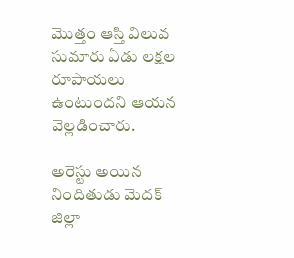మొత్తం ఆస్తి విలువ సుమారు ఏడు లక్షల రూపాయలు ఉంటుందని ఆయన వెల్లడించారు.

అరెస్టు అయిన నిందితుడు మెదక్ జిల్లా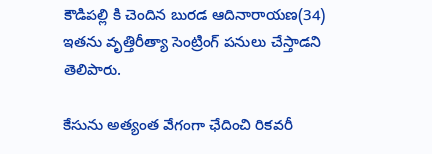కౌడిపల్లి కి చెందిన బురడ ఆదినారాయణ(34) ఇతను వృత్తిరీత్యా సెంట్రింగ్ పనులు చేస్తాడని  తెలిపారు.

కేసును అత్యంత వేగంగా ఛేదించి రికవరీ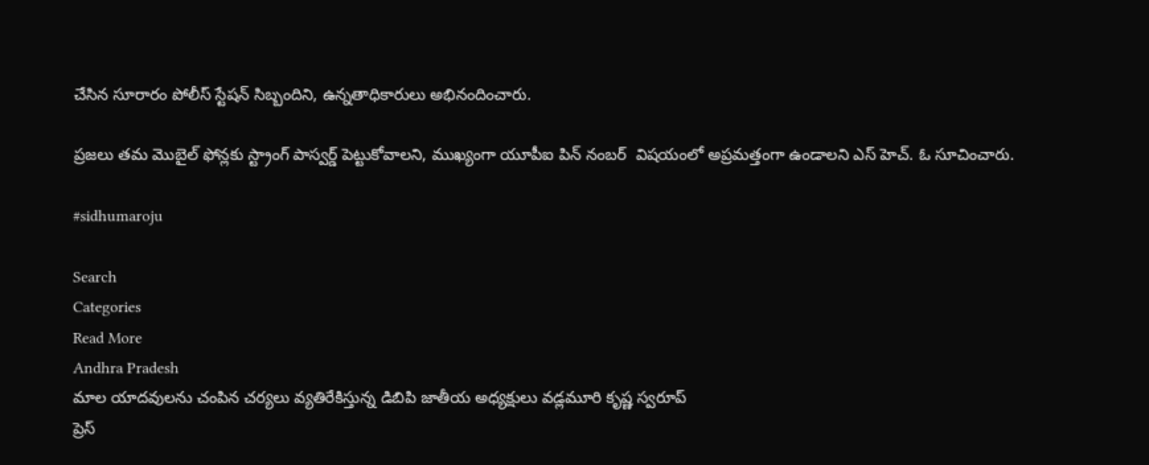చేసిన సూరారం పోలీస్ స్టేషన్ సిబ్బందిని, ఉన్నతాధికారులు అభినందించారు.

ప్రజలు తమ మొబైల్ ఫోన్లకు స్ట్రాంగ్ పాస్వర్డ్ పెట్టుకోవాలని, ముఖ్యంగా యూపీఐ పిన్ నంబర్  విషయంలో అప్రమత్తంగా ఉండాలని ఎస్ హెచ్. ఓ సూచించారు.

#sidhumaroju

Search
Categories
Read More
Andhra Pradesh
మాల యాదవులను చంపిన చర్యలు వ్యతిరేకిస్తున్న డిబిపి జాతీయ అధ్యక్షులు వడ్లమూరి కృష్ణ స్వరూప్
ప్రెస్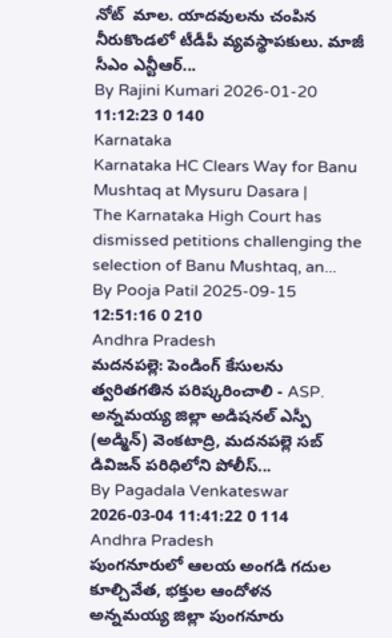నోట్  మాల. యాదవులను చంపిన నీరుకొండలో టీడీపీ వ్యవస్థాపకులు. మాజీ సీఎం ఎన్టీఆర్...
By Rajini Kumari 2026-01-20 11:12:23 0 140
Karnataka
Karnataka HC Clears Way for Banu Mushtaq at Mysuru Dasara |
The Karnataka High Court has dismissed petitions challenging the selection of Banu Mushtaq, an...
By Pooja Patil 2025-09-15 12:51:16 0 210
Andhra Pradesh
మదనపల్లె: పెండింగ్ కేసులను త్వరితగతిన పరిష్కరించాలి - ASP.
అన్నమయ్య జిల్లా అడిషనల్ ఎస్పీ (అడ్మిన్) వెంకటాద్రి, మదనపల్లె సబ్ డివిజన్ పరిధిలోని పోలీస్...
By Pagadala Venkateswar 2026-03-04 11:41:22 0 114
Andhra Pradesh
పుంగనూరులో ఆలయ అంగడి గదుల కూల్చివేత, భక్తుల ఆందోళన
అన్నమయ్య జిల్లా పుంగనూరు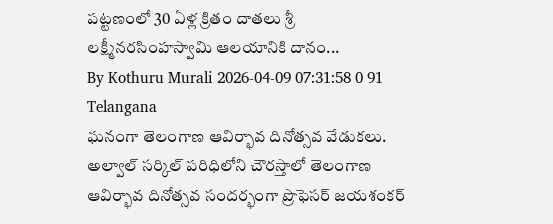పట్టణంలో 30 ఏళ్ల క్రితం దాతలు శ్రీ లక్ష్మీనరసింహస్వామి ఆలయానికి దానం...
By Kothuru Murali 2026-04-09 07:31:58 0 91
Telangana
ఘనంగా తెలంగాణ ఆవిర్భావ దినోత్సవ వేడుకలు.
అల్వాల్ సర్కిల్ పరిధిలోని చౌరస్తాలో తెలంగాణ ఆవిర్భావ దినోత్సవ సందర్భంగా ప్రొఫెసర్ జయశంకర్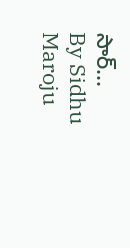సార్...
By Sidhu Maroju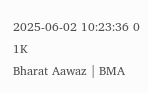2025-06-02 10:23:36 0 1K
Bharat Aawaz | BMA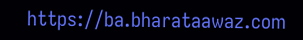https://ba.bharataawaz.com